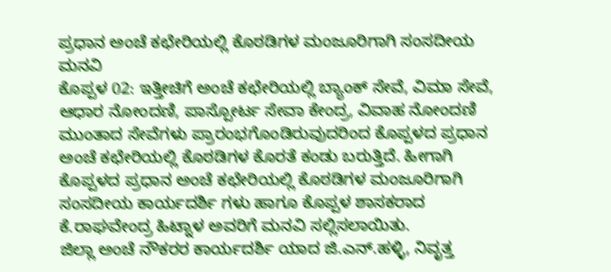ಪ್ರಧಾನ ಅಂಚೆ ಕಛೇರಿಯಲ್ಲಿ ಕೊಠಡಿಗಳ ಮಂಜೂರಿಗಾಗಿ ಸಂಸದೀಯ ಮನವಿ
ಕೊಪ್ಪಳ 02: ಇತ್ತೀಚಿಗೆ ಅಂಚೆ ಕಛೇರಿಯಲ್ಲಿ ಬ್ಯಾಂಕ್ ಸೇವೆ, ವಿಮಾ ಸೇವೆ, ಆಧಾರ ನೋಂದಣಿ, ಪಾಸ್ಪೋರ್ಟ ಸೇವಾ ಕೇಂದ್ರ, ವಿವಾಹ ನೋಂದಣಿ ಮುಂತಾದ ಸೇವೆಗಳು ಪ್ರಾರಂಭಗೊಂಡಿರುವುದರಿಂದ ಕೊಪ್ಪಳದ ಪ್ರಧಾನ ಅಂಚೆ ಕಛೇರಿಯಲ್ಲಿ ಕೊಠಡಿಗಳ ಕೊರತೆ ಕಂಡು ಬರುತ್ತಿದೆ. ಹೀಗಾಗಿ ಕೊಪ್ಪಳದ ಪ್ರಧಾನ ಅಂಚೆ ಕಛೇರಿಯಲ್ಲಿ ಕೊಠಡಿಗಳ ಮಂಜೂರಿಗಾಗಿ ಸಂಸದೀಯ ಕಾರ್ಯದರ್ಶಿ ಗಳು ಹಾಗೂ ಕೊಪ್ಪಳ ಶಾಸಕರಾದ ಕೆ.ರಾಘವೇಂದ್ರ ಹಿಟ್ನಾಳ ಅವರಿಗೆ ಮನವಿ ಸಲ್ಲಿಸಲಾಯಿತು.
ಜಿಲ್ಲಾ ಅಂಚೆ ನೌಕರರ ಕಾರ್ಯದರ್ಶಿ ಯಾದ ಜಿ.ಎನ್.ಹಳ್ಳಿ, ನಿವೃತ್ತ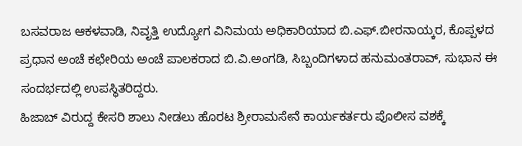ಬಸವರಾಜ ಆಕಳವಾಡಿ, ನಿವೃತ್ತಿ ಉದ್ಯೋಗ ವಿನಿಮಯ ಅಧಿಕಾರಿಯಾದ ಬಿ.ಎಫ್.ಬೀರನಾಯ್ಕರ, ಕೊಪ್ಪಳದ ಪ್ರಧಾನ ಅಂಚೆ ಕಛೇರಿಯ ಅಂಚೆ ಪಾಲಕರಾದ ಬಿ.ವಿ.ಅಂಗಡಿ, ಸಿಬ್ಬಂದಿಗಳಾದ ಹನುಮಂತರಾವ್, ಸುಭಾನ ಈ ಸಂದರ್ಭದಲ್ಲಿ ಉಪಸ್ಥಿತರಿದ್ದರು.
ಹಿಜಾಬ್ ವಿರುದ್ದ ಕೇಸರಿ ಶಾಲು ನೀಡಲು ಹೊರಟ ಶ್ರೀರಾಮಸೇನೆ ಕಾರ್ಯಕರ್ತರು ಪೊಲೀಸ ವಶಕ್ಕೆ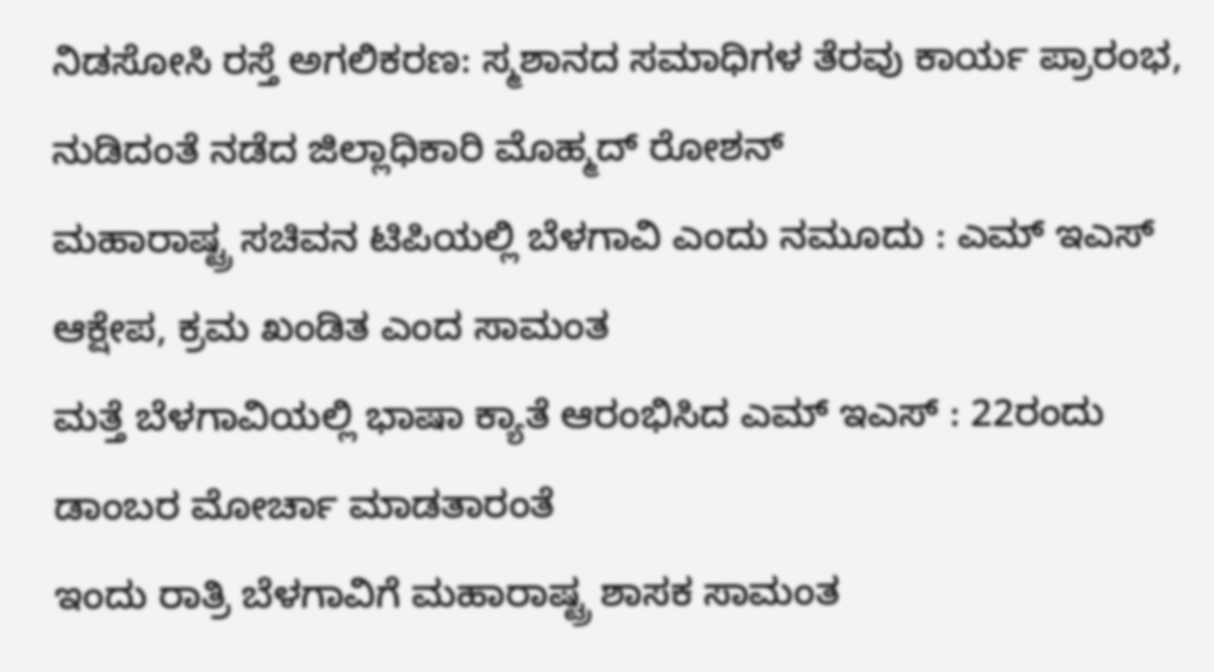ನಿಡಸೋಸಿ ರಸ್ತೆ ಅಗಲಿಕರಣ: ಸ್ಮಶಾನದ ಸಮಾಧಿಗಳ ತೆರವು ಕಾರ್ಯ ಪ್ರಾರಂಭ, ನುಡಿದಂತೆ ನಡೆದ ಜಿಲ್ಲಾಧಿಕಾರಿ ಮೊಹ್ಮದ್ ರೋಶನ್
ಮಹಾರಾಷ್ಟ್ರ ಸಚಿವನ ಟಿಪಿಯಲ್ಲಿ ಬೆಳಗಾವಿ ಎಂದು ನಮೂದು : ಎಮ್ ಇಎಸ್ ಆಕ್ಷೇಪ, ಕ್ರಮ ಖಂಡಿತ ಎಂದ ಸಾಮಂತ
ಮತ್ತೆ ಬೆಳಗಾವಿಯಲ್ಲಿ ಭಾಷಾ ಕ್ಯಾತೆ ಆರಂಭಿಸಿದ ಎಮ್ ಇಎಸ್ : 22ರಂದು ಡಾಂಬರ ಮೋರ್ಚಾ ಮಾಡತಾರಂತೆ
ಇಂದು ರಾತ್ರಿ ಬೆಳಗಾವಿಗೆ ಮಹಾರಾಷ್ಟ್ರ ಶಾಸಕ ಸಾಮಂತ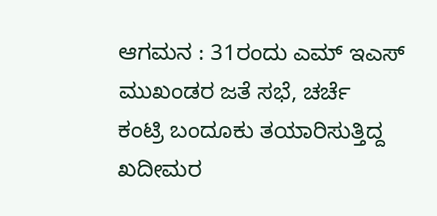ಆಗಮನ : 31ರಂದು ಎಮ್ ಇಎಸ್ ಮುಖಂಡರ ಜತೆ ಸಭೆ, ಚರ್ಚೆ
ಕಂಟ್ರಿ ಬಂದೂಕು ತಯಾರಿಸುತ್ತಿದ್ದ ಖದೀಮರ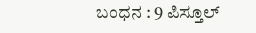ಬಂಧನ : 9 ಪಿಸ್ತೂಲ್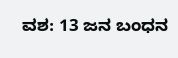ವಶ: 13 ಜನ ಬಂಧನ